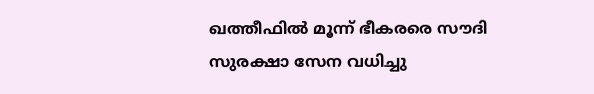ഖത്തീഫിൽ മൂന്ന് ഭീകരരെ സൗദി സുരക്ഷാ സേന വധിച്ചു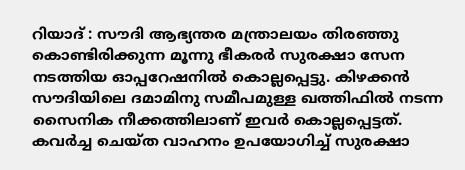റിയാദ് : സൗദി ആഭ്യന്തര മന്ത്രാലയം തിരഞ്ഞു കൊണ്ടിരിക്കുന്ന മൂന്നു ഭീകരർ സുരക്ഷാ സേന നടത്തിയ ഓപ്പറേഷനിൽ കൊല്ലപ്പെട്ടു. കിഴക്കൻ സൗദിയിലെ ദമാമിനു സമീപമുള്ള ഖത്തിഫിൽ നടന്ന സൈനിക നീക്കത്തിലാണ് ഇവർ കൊല്ലപ്പെട്ടത്.
കവർച്ച ചെയ്ത വാഹനം ഉപയോഗിച്ച് സുരക്ഷാ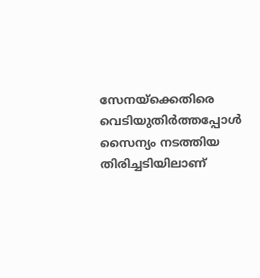സേനയ്ക്കെതിരെ വെടിയുതിർത്തപ്പോൾ സൈന്യം നടത്തിയ തിരിച്ചടിയിലാണ്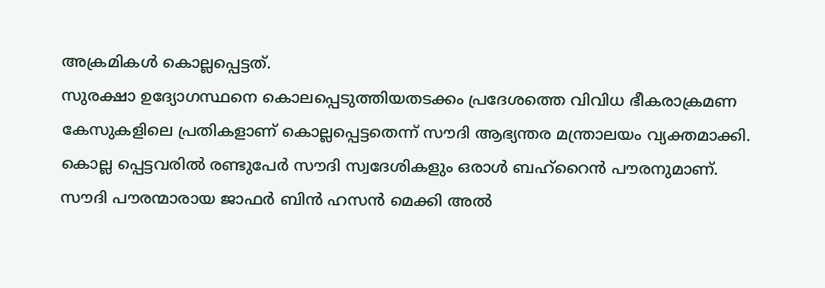അക്രമികൾ കൊല്ലപ്പെട്ടത്.
സുരക്ഷാ ഉദ്യോഗസ്ഥനെ കൊലപ്പെടുത്തിയതടക്കം പ്രദേശത്തെ വിവിധ ഭീകരാക്രമണ കേസുകളിലെ പ്രതികളാണ് കൊല്ലപ്പെട്ടതെന്ന് സൗദി ആഭ്യന്തര മന്ത്രാലയം വ്യക്തമാക്കി. കൊല്ല പ്പെട്ടവരിൽ രണ്ടുപേർ സൗദി സ്വദേശികളും ഒരാൾ ബഹ്റൈൻ പൗരനുമാണ്.
സൗദി പൗരന്മാരായ ജാഫർ ബിൻ ഹസൻ മെക്കി അൽ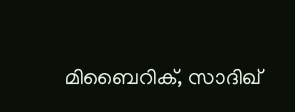മിബൈറിക്, സാദിഖ്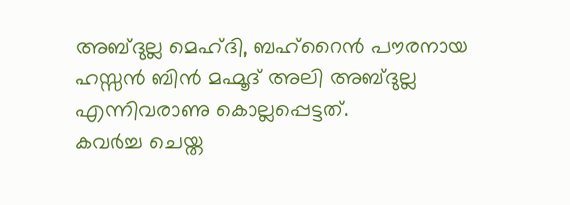അബ്ദുല്ല മെഹ്ദി, ബഹ്റൈൻ പൗരനായ ഹസ്സൻ ബിൻ മഹ്മൂദ് അലി അബ്ദുല്ല എന്നിവരാണു കൊല്ലപ്പെട്ടത്.
കവർച്ച ചെയ്ത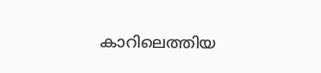കാറിലെത്തിയ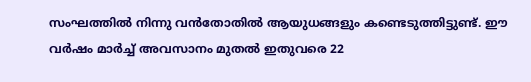സംഘത്തിൽ നിന്നു വൻതോതിൽ ആയുധങ്ങളും കണ്ടെടുത്തിട്ടുണ്ട്. ഈ വർഷം മാർച്ച് അവസാനം മുതൽ ഇതുവരെ 22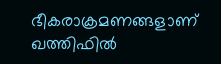ഭീകരാക്രമണങ്ങളാണ് ഖത്തിഫിൽ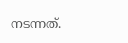നടന്നത്.